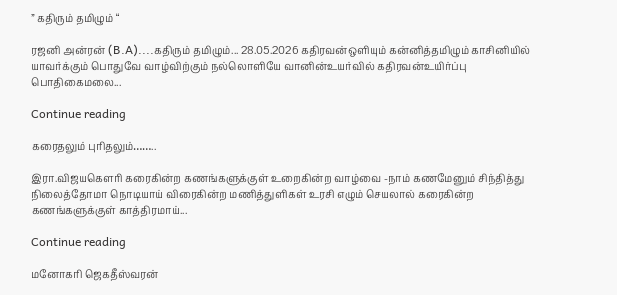” கதிரும் தமிழும் “

ரஜனி அன்ரன் (B.A)....கதிரும் தமிழும்... 28.05.2026 கதிரவன்ஒளியும் கன்னித்தமிழும் காசினியில் யாவர்க்கும் பொதுவே வாழ்விற்கும் நல்லொளியே வானின்உயர்வில் கதிரவன்உயிர்ப்பு பொதிகைமலை...

Continue reading

கரைதலும் புரிதலும்……..

இரா.விஜயகௌரி கரைகின்ற கணங்களுக்குள் உறைகின்ற வாழ்வை -நாம் கணமேனும் சிந்தித்து நிலைத்தோமா நொடியாய் விரைகின்ற மணித்துளிகள் உரசி எழும் செயலால் கரைகின்ற கணங்களுக்குள் காத்திரமாய்...

Continue reading

மனோகரி ஜெகதீஸ்வரன்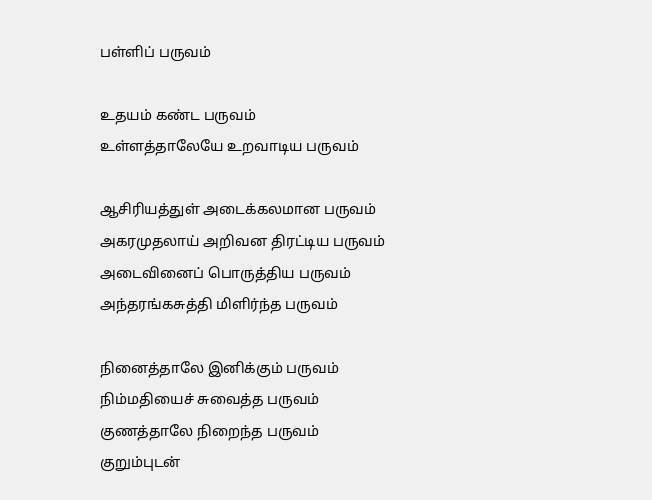பள்ளிப் பருவம்

உதயம் கண்ட பருவம்
உள்ளத்தாலேயே உறவாடிய பருவம்

ஆசிரியத்துள் அடைக்கலமான பருவம்
அகரமுதலாய் அறிவன திரட்டிய பருவம்
அடைவினைப் பொருத்திய பருவம்
அந்தரங்கசுத்தி மிளிர்ந்த பருவம்

நினைத்தாலே இனிக்கும் பருவம்
நிம்மதியைச் சுவைத்த பருவம்
குணத்தாலே நிறைந்த பருவம்
குறும்புடன்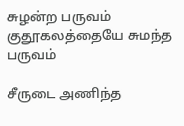சுழன்ற பருவம்
குதூகலத்தையே சுமந்த பருவம்

சீருடை அணிந்த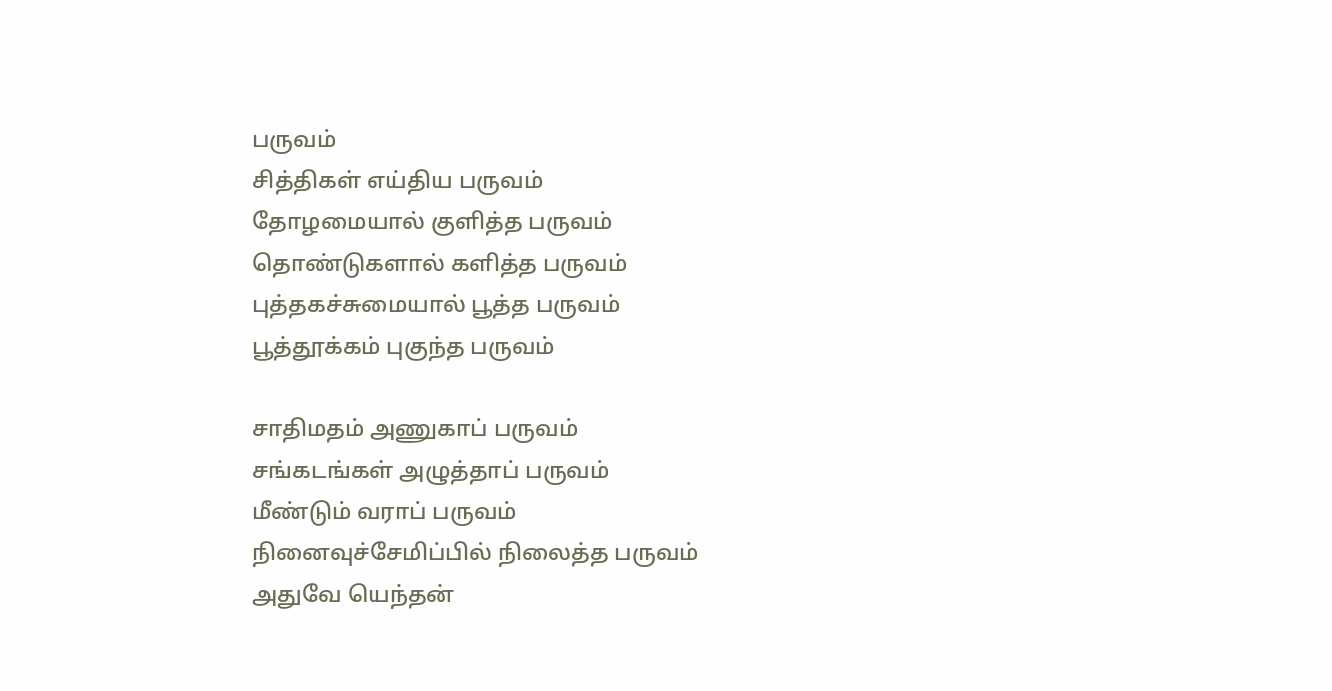பருவம்
சித்திகள் எய்திய பருவம்
தோழமையால் குளித்த பருவம்
தொண்டுகளால் களித்த பருவம்
புத்தகச்சுமையால் பூத்த பருவம்
பூத்தூக்கம் புகுந்த பருவம்

சாதிமதம் அணுகாப் பருவம்
சங்கடங்கள் அழுத்தாப் பருவம்
மீண்டும் வராப் பருவம்
நினைவுச்சேமிப்பில் நிலைத்த பருவம்
அதுவே யெந்தன்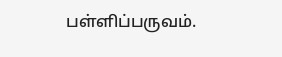பள்ளிப்பருவம்.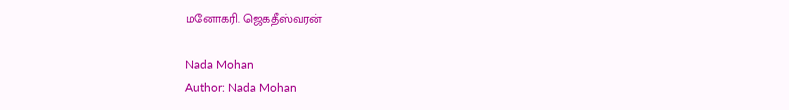மனோகரி. ஜெகதீஸ்வரன்

Nada Mohan
Author: Nada Mohan